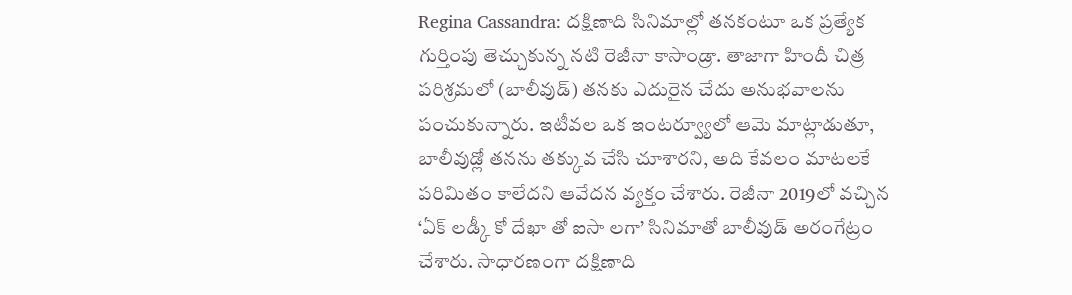Regina Cassandra: దక్షిణాది సినిమాల్లో తనకంటూ ఒక ప్రత్యేక గుర్తింపు తెచ్చుకున్న నటి రెజీనా కాసాండ్రా. తాజాగా హిందీ చిత్ర పరిశ్రమలో (బాలీవుడ్) తనకు ఎదురైన చేదు అనుభవాలను పంచుకున్నారు. ఇటీవల ఒక ఇంటర్వ్యూలో ఆమె మాట్లాడుతూ, బాలీవుడ్లో తనను తక్కువ చేసి చూశారని, అది కేవలం మాటలకే పరిమితం కాలేదని ఆవేదన వ్యక్తం చేశారు. రెజీనా 2019లో వచ్చిన ‘ఏక్ లడ్కీ కో దేఖా తో ఐసా లగా’ సినిమాతో బాలీవుడ్ అరంగేట్రం చేశారు. సాధారణంగా దక్షిణాది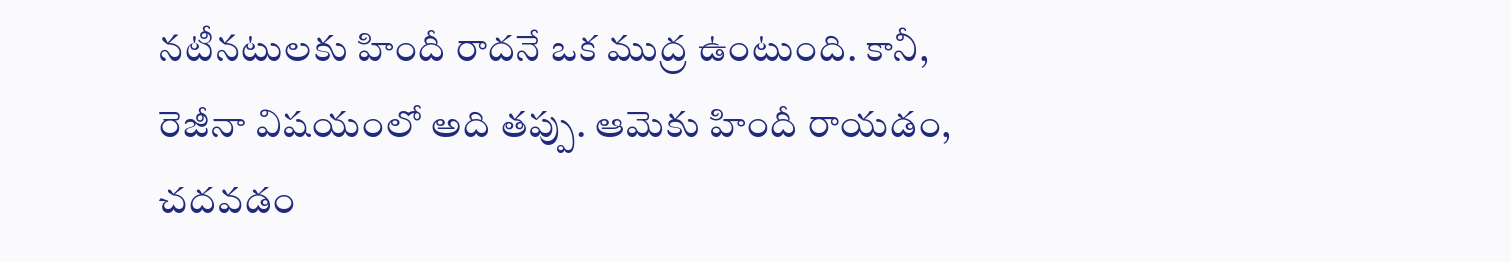నటీనటులకు హిందీ రాదనే ఒక ముద్ర ఉంటుంది. కానీ, రెజీనా విషయంలో అది తప్పు. ఆమెకు హిందీ రాయడం, చదవడం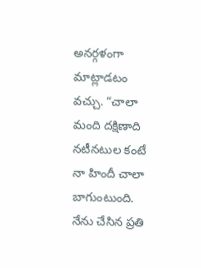అనర్గళంగా మాట్లాడటం వచ్చు. “చాలా మంది దక్షిణాది నటీనటుల కంటే నా హిందీ చాలా బాగుంటుంది. నేను చేసిన ప్రతి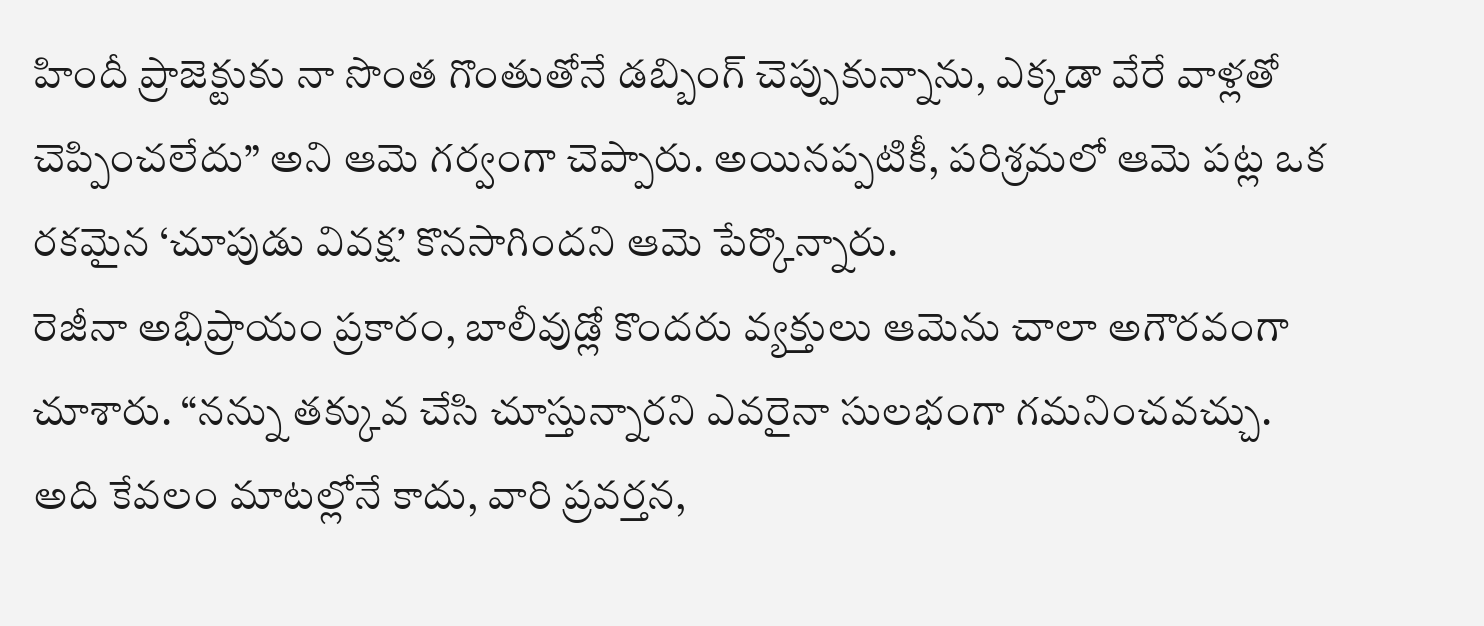హిందీ ప్రాజెక్టుకు నా సొంత గొంతుతోనే డబ్బింగ్ చెప్పుకున్నాను, ఎక్కడా వేరే వాళ్లతో చెప్పించలేదు” అని ఆమె గర్వంగా చెప్పారు. అయినప్పటికీ, పరిశ్రమలో ఆమె పట్ల ఒక రకమైన ‘చూపుడు వివక్ష’ కొనసాగిందని ఆమె పేర్కొన్నారు.
రెజీనా అభిప్రాయం ప్రకారం, బాలీవుడ్లో కొందరు వ్యక్తులు ఆమెను చాలా అగౌరవంగా చూశారు. “నన్ను తక్కువ చేసి చూస్తున్నారని ఎవరైనా సులభంగా గమనించవచ్చు. అది కేవలం మాటల్లోనే కాదు, వారి ప్రవర్తన,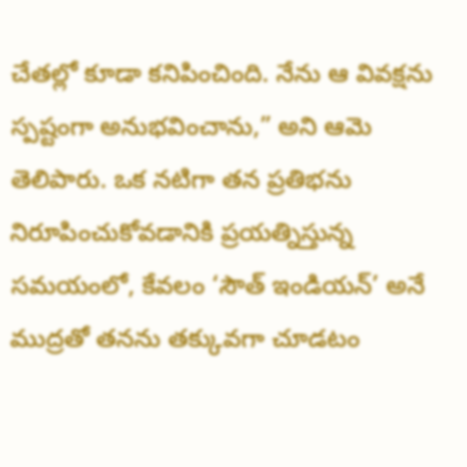చేతల్లో కూడా కనిపించింది. నేను ఆ వివక్షను స్పష్టంగా అనుభవించాను,” అని ఆమె తెలిపారు. ఒక నటిగా తన ప్రతిభను నిరూపించుకోవడానికి ప్రయత్నిస్తున్న సమయంలో, కేవలం ‘సౌత్ ఇండియన్’ అనే ముద్రతో తనను తక్కువగా చూడటం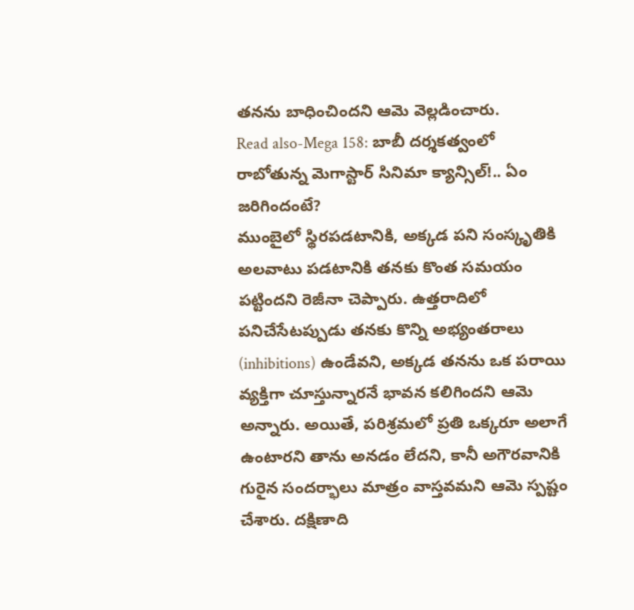తనను బాధించిందని ఆమె వెల్లడించారు.
Read also-Mega 158: బాబీ దర్శకత్వంలో రాబోతున్న మెగాస్టార్ సినిమా క్యాన్సిల్!.. ఏం జరిగిందంటే?
ముంబైలో స్థిరపడటానికి, అక్కడ పని సంస్కృతికి అలవాటు పడటానికి తనకు కొంత సమయం పట్టిందని రెజీనా చెప్పారు. ఉత్తరాదిలో పనిచేసేటప్పుడు తనకు కొన్ని అభ్యంతరాలు (inhibitions) ఉండేవని, అక్కడ తనను ఒక పరాయి వ్యక్తిగా చూస్తున్నారనే భావన కలిగిందని ఆమె అన్నారు. అయితే, పరిశ్రమలో ప్రతి ఒక్కరూ అలాగే ఉంటారని తాను అనడం లేదని, కానీ అగౌరవానికి గురైన సందర్భాలు మాత్రం వాస్తవమని ఆమె స్పష్టం చేశారు. దక్షిణాది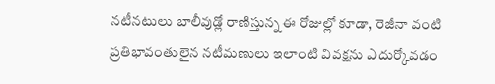నటీనటులు బాలీవుడ్లో రాణిస్తున్న ఈ రోజుల్లో కూడా, రెజీనా వంటి ప్రతిభావంతులైన నటీమణులు ఇలాంటి వివక్షను ఎదుర్కోవడం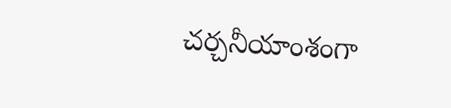చర్చనీయాంశంగా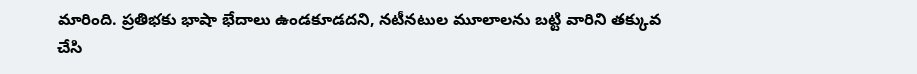మారింది. ప్రతిభకు భాషా భేదాలు ఉండకూడదని, నటీనటుల మూలాలను బట్టి వారిని తక్కువ చేసి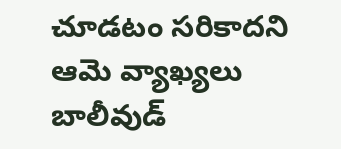చూడటం సరికాదని ఆమె వ్యాఖ్యలు బాలీవుడ్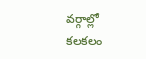వర్గాల్లో కలకలం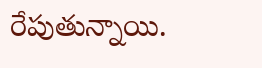రేపుతున్నాయి.